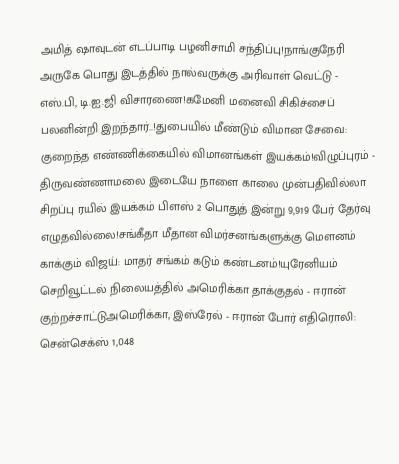அமித் ஷாவுடன் எடப்பாடி பழனிசாமி சந்திப்பு!நாங்குநேரி அருகே பொது இடத்தில் நால்வருக்கு அரிவாள் வெட்டு - எஸ்.பி, டி.ஐ.ஜி விசாரணை!கமேனி மனைவி சிகிச்சைப் பலனின்றி இறந்தார்..!துபையில் மீண்டும் விமான சேவை: குறைந்த எண்ணிக்கையில் விமானங்கள் இயக்கம்!விழுப்புரம் - திருவண்ணாமலை இடையே நாளை காலை முன்பதிவில்லா சிறப்பு ரயில் இயக்கம் பிளஸ் 2 பொதுத் இன்று 9,919 பேர் தேர்வு எழுதவில்லை!சங்கீதா மீதான விமர்சனங்களுக்கு மௌனம் காக்கும் விஜய்: மாதர் சங்கம் கடும் கண்டனம்!யுரேனியம் செறிவூட்டல் நிலையத்தில் அமெரிக்கா தாக்குதல் - ஈரான் குற்றச்சாட்டுஅமெரிக்கா, இஸ்ரேல் - ஈரான் போர் எதிரொலி: சென்செக்ஸ் 1,048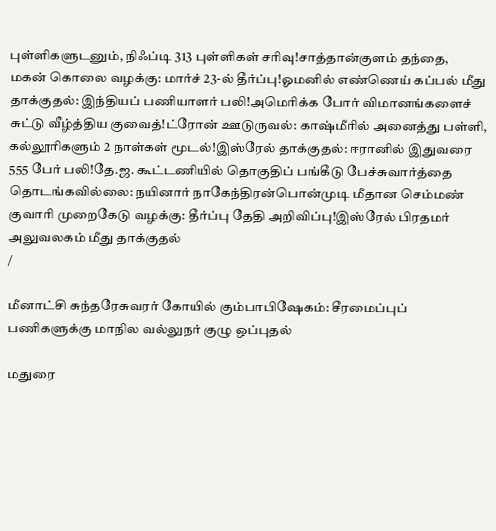புள்ளிகளுடனும், நிஃப்டி 313 புள்ளிகள் சரிவு!சாத்தான்குளம் தந்தை, மகன் கொலை வழக்கு: மார்ச் 23-ல் தீர்ப்பு!ஓமனில் எண்ணெய் கப்பல் மீது தாக்குதல்: இந்தியப் பணியாளர் பலி!அமெரிக்க போர் விமானங்களைச் சுட்டு வீழ்த்திய குவைத்!ட்ரோன் ஊடுருவல்: காஷ்மீரில் அனைத்து பள்ளி, கல்லூரிகளும் 2 நாள்கள் மூடல்!இஸ்ரேல் தாக்குதல்: ஈரானில் இதுவரை 555 பேர் பலி!தே.ஜ. கூட்டணியில் தொகுதிப் பங்கீடு பேச்சுவார்த்தை தொடங்கவில்லை: நயினார் நாகேந்திரன்பொன்முடி மீதான செம்மண் குவாரி முறைகேடு வழக்கு: தீர்ப்பு தேதி அறிவிப்பு!இஸ்ரேல் பிரதமர் அலுவலகம் மீது தாக்குதல்
/

மீனாட்சி சுந்தரேசுவரர் கோயில் கும்பாபிஷேகம்: சீரமைப்புப் பணிகளுக்கு மாநில வல்லுநர் குழு ஒப்புதல்

மதுரை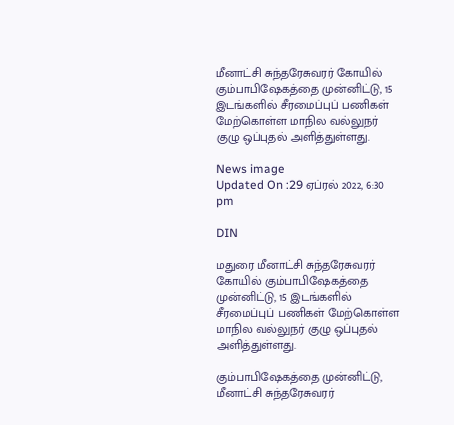மீனாட்சி சுந்தரேசுவரர் கோயில் கும்பாபிஷேகத்தை முன்னிட்டு, 15 இடங்களில் சீரமைப்புப் பணிகள் மேற்கொள்ள மாநில வல்லுநர் குழு ஒப்புதல் அளித்துள்ளது.

News image
Updated On :29 ஏப்ரல் 2022, 6:30 pm

DIN

மதுரை மீனாட்சி சுந்தரேசுவரர் கோயில் கும்பாபிஷேகத்தை முன்னிட்டு, 15 இடங்களில் சீரமைப்புப் பணிகள் மேற்கொள்ள மாநில வல்லுநர் குழு ஒப்புதல் அளித்துள்ளது.

கும்பாபிஷேகத்தை முன்னிட்டு, மீனாட்சி சுந்தரேசுவரர்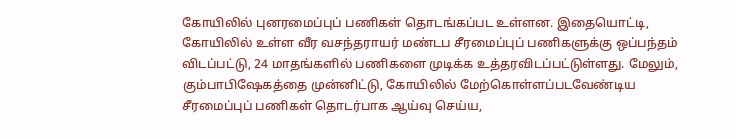கோயிலில் புனரமைப்புப் பணிகள் தொடங்கப்பட உள்ளன. இதையொட்டி, கோயிலில் உள்ள வீர வசந்தராயர் மண்டப சீரமைப்புப் பணிகளுக்கு ஒப்பந்தம் விடப்பட்டு, 24 மாதங்களில் பணிகளை முடிக்க உத்தரவிடப்பட்டுள்ளது. மேலும், கும்பாபிஷேகத்தை முன்னிட்டு, கோயிலில் மேற்கொள்ளப்படவேண்டிய சீரமைப்புப் பணிகள் தொடர்பாக ஆய்வு செய்ய,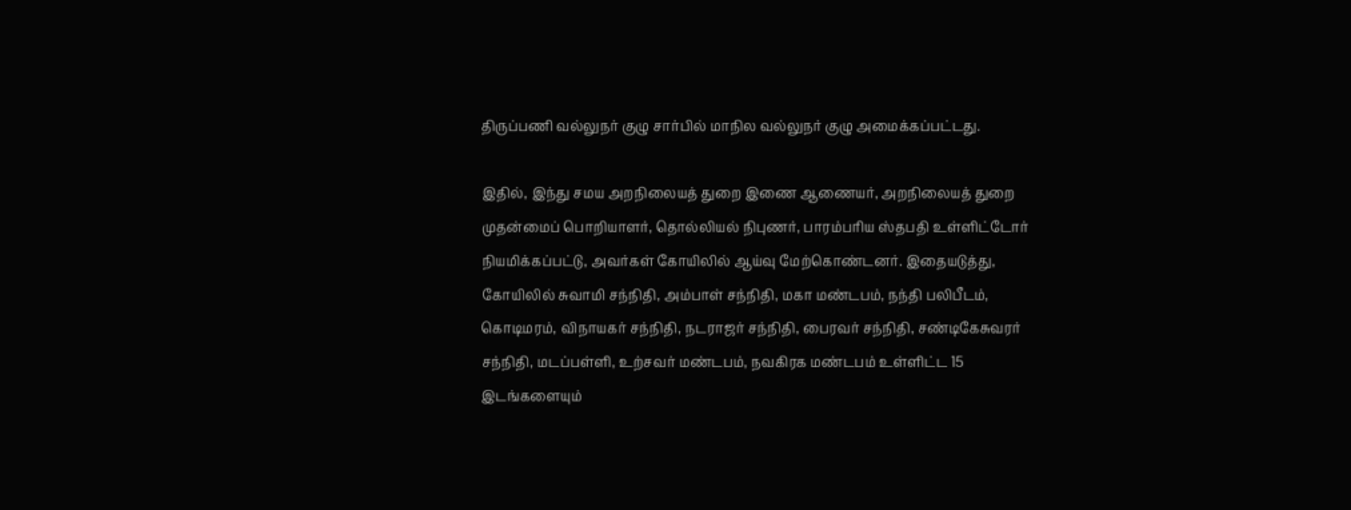திருப்பணி வல்லுநர் குழு சார்பில் மாநில வல்லுநர் குழு அமைக்கப்பட்டது.

இதில், இந்து சமய அறநிலையத் துறை இணை ஆணையர், அறநிலையத் துறை முதன்மைப் பொறியாளர், தொல்லியல் நிபுணர், பாரம்பரிய ஸ்தபதி உள்ளிட்டோர் நியமிக்கப்பட்டு, அவர்கள் கோயிலில் ஆய்வு மேற்கொண்டனர். இதையடுத்து, கோயிலில் சுவாமி சந்நிதி, அம்பாள் சந்நிதி, மகா மண்டபம், நந்தி பலிபீடம், கொடிமரம், விநாயகர் சந்நிதி, நடராஜர் சந்நிதி, பைரவர் சந்நிதி, சண்டிகேசுவரர் சந்நிதி, மடப்பள்ளி, உற்சவர் மண்டபம், நவகிரக மண்டபம் உள்ளிட்ட 15 இடங்களையும்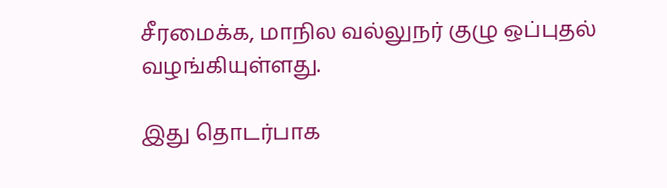சீரமைக்க, மாநில வல்லுநர் குழு ஒப்புதல் வழங்கியுள்ளது.

இது தொடர்பாக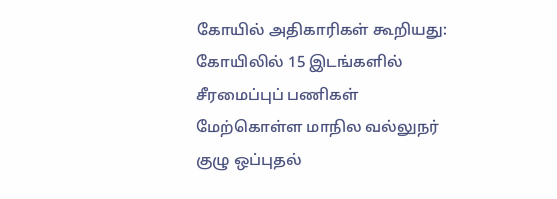கோயில் அதிகாரிகள் கூறியது: கோயிலில் 15 இடங்களில் சீரமைப்புப் பணிகள் மேற்கொள்ள மாநில வல்லுநர் குழு ஒப்புதல்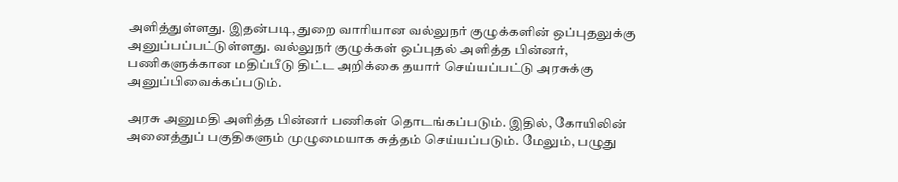அளித்துள்ளது. இதன்படி, துறை வாரியான வல்லுநர் குழுக்களின் ஒப்புதலுக்கு அனுப்பப்பட்டுள்ளது. வல்லுநர் குழுக்கள் ஒப்புதல் அளித்த பின்னர், பணிகளுக்கான மதிப்பீடு திட்ட அறிக்கை தயார் செய்யப்பட்டு அரசுக்கு அனுப்பிவைக்கப்படும்.

அரசு அனுமதி அளித்த பின்னர் பணிகள் தொடங்கப்படும். இதில், கோயிலின் அனைத்துப் பகுதிகளும் முழுமையாக சுத்தம் செய்யப்படும். மேலும், பழுது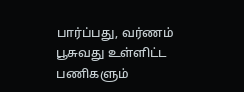பார்ப்பது, வர்ணம் பூசுவது உள்ளிட்ட பணிகளும்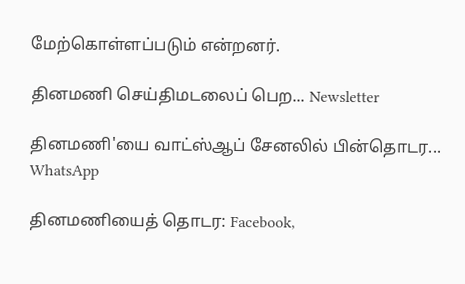மேற்கொள்ளப்படும் என்றனர்.

தினமணி செய்திமடலைப் பெற... Newsletter

தினமணி'யை வாட்ஸ்ஆப் சேனலில் பின்தொடர... WhatsApp

தினமணியைத் தொடர: Facebook,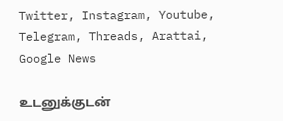Twitter, Instagram, Youtube, Telegram, Threads, Arattai, Google News

உடனுக்குடன்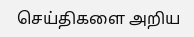செய்திகளை அறிய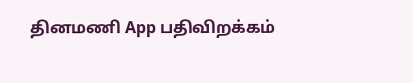தினமணி App பதிவிறக்கம்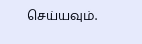செய்யவும்.